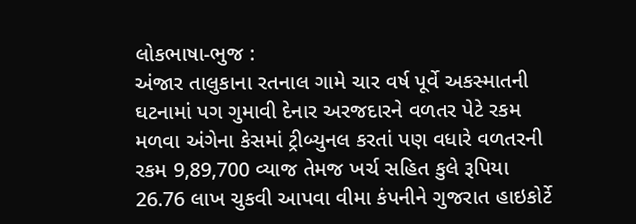લોકભાષા-ભુજ :
અંજાર તાલુકાના રતનાલ ગામે ચાર વર્ષ પૂર્વે અકસ્માતની ઘટનામાં પગ ગુમાવી દેનાર અરજદારને વળતર પેટે રકમ મળવા અંગેના કેસમાં ટ્રીબ્યુનલ કરતાં પણ વધારે વળતરની રકમ 9,89,700 વ્યાજ તેમજ ખર્ચ સહિત કુલે રૂપિયા 26.76 લાખ ચુકવી આપવા વીમા કંપનીને ગુજરાત હાઇકોર્ટે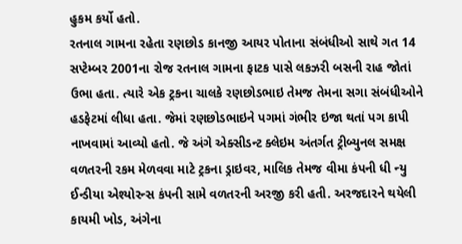હુકમ કર્યો હતો.
રતનાલ ગામના રહેતા રણછોડ કાનજી આયર પોતાના સંબંધીઓ સાથે ગત 14 સપ્ટેમ્બર 2001ના રોજ રતનાલ ગામના ફાટક પાસે લકઝરી બસની રાહ જોતાં ઉભા હતા. ત્યારે એક ટ્રકના ચાલકે રણછોડભાઇ તેમજ તેમના સગા સંબંધીઓને હડફેટમાં લીધા હતા. જેમાં રણછોડભાઇને પગમાં ગંભીર ઇજા થતાં પગ કાપી નાખવામાં આવ્યો હતો. જે અંગે એક્સીડન્ટ ક્લેઇમ અંતર્ગત ટ્રીબ્યુનલ સમક્ષ વળતરની રકમ મેળવવા માટે ટ્રકના ડ્રાઇવર, માલિક તેમજ વીમા કંપની ધી ન્યુ ઈન્ડીયા એશ્યોરન્સ કંપની સામે વળતરની અરજી કરી હતી. અરજદારને થયેલી કાયમી ખોડ, અંગેના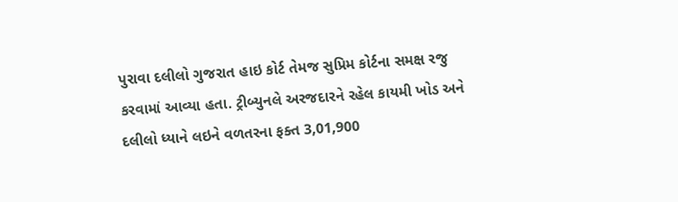પુરાવા દલીલો ગુજરાત હાઇ કોર્ટ તેમજ સુપ્રિમ કોર્ટના સમક્ષ રજુ કરવામાં આવ્યા હતા. ટ્રીબ્યુનલે અરજદારને રહેલ કાયમી ખોડ અને દલીલો ધ્યાને લઇને વળતરના ફક્ત 3,01,900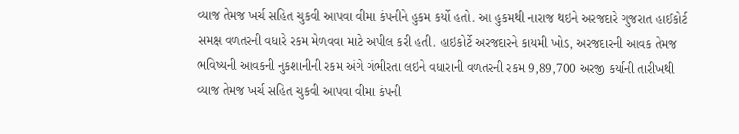વ્યાજ તેમજ ખર્ચ સહિત ચુકવી આપવા વીમા કંપનીને હુકમ કર્યો હતો. આ હુકમથી નારાજ થઇને અરજદારે ગુજરાત હાઈકોર્ટ સમક્ષ વળતરની વધારે રકમ મેળવવા માટે અપીલ કરી હતી. હાઇકોર્ટે અરજદારને કાયમી ખોડ, અરજદારની આવક તેમજ ભવિષ્યની આવકની નુકશાનીની રકમ અંગે ગંભીરતા લઇને વધારાની વળતરની રકમ 9,89,700 અરજી કર્યાની તારીખથી વ્યાજ તેમજ ખર્ચ સહિત ચુકવી આપવા વીમા કંપની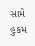સામે હુકમ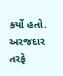કર્યો હતો. અરજદાર તરફે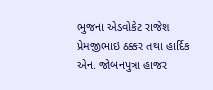ભુજના એડવોકેટ રાજેશ પ્રેમજીભાઇ ઠક્કર તથા હાર્દિક એન. જોબનપુત્રા હાજર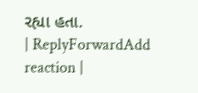રહ્યા હતા.
| ReplyForwardAdd reaction |